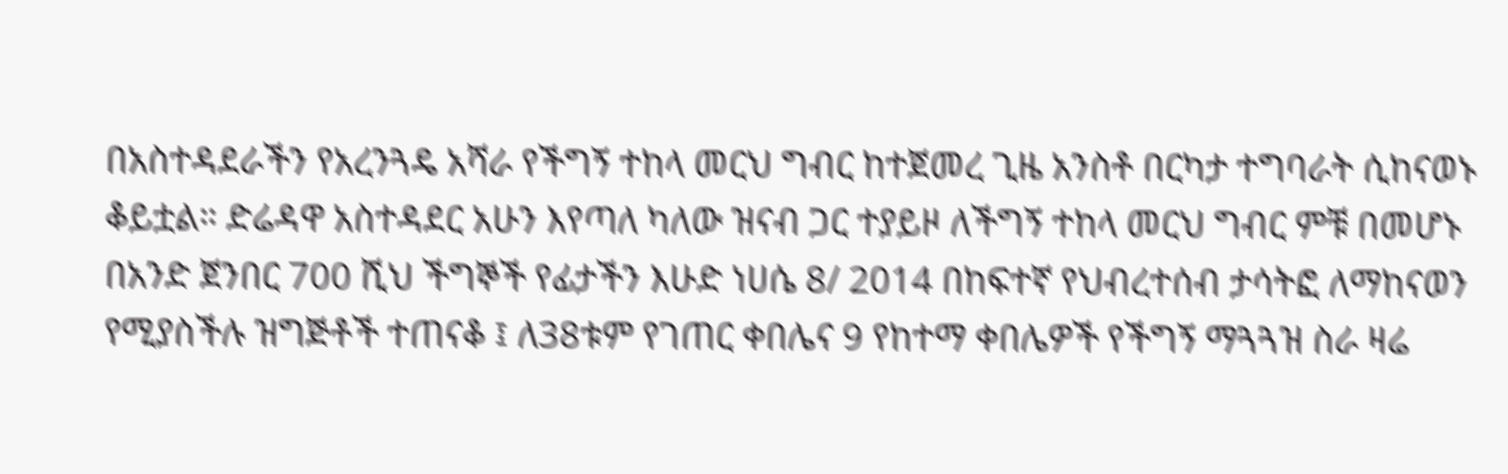በአስተዳደራችን የአረንጓዴ አሻራ የችግኝ ተከላ መርህ ግብር ከተጀመረ ጊዜ አንስቶ በርካታ ተግባራት ሲከናወኑ ቆይቷል። ድሬዳዋ አስተዳደር አሁን እየጣለ ካለው ዝናብ ጋር ተያይዞ ለችግኝ ተከላ መርህ ግብር ምቹ በመሆኑ በአንድ ጀንበር 700 ሺህ ችግኞች የፊታችን እሁድ ነሀሴ 8/ 2014 በከፍተኛ የህብረተሰብ ታሳትፎ ለማከናወን የሚያስችሉ ዝግጅቶች ተጠናቆ ፤ ለ38ቱም የገጠር ቀበሌና 9 የከተማ ቀበሌዎች የችግኝ ማጓጓዝ ስራ ዛሬ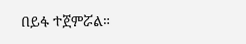በይፋ ተጀምሯል።